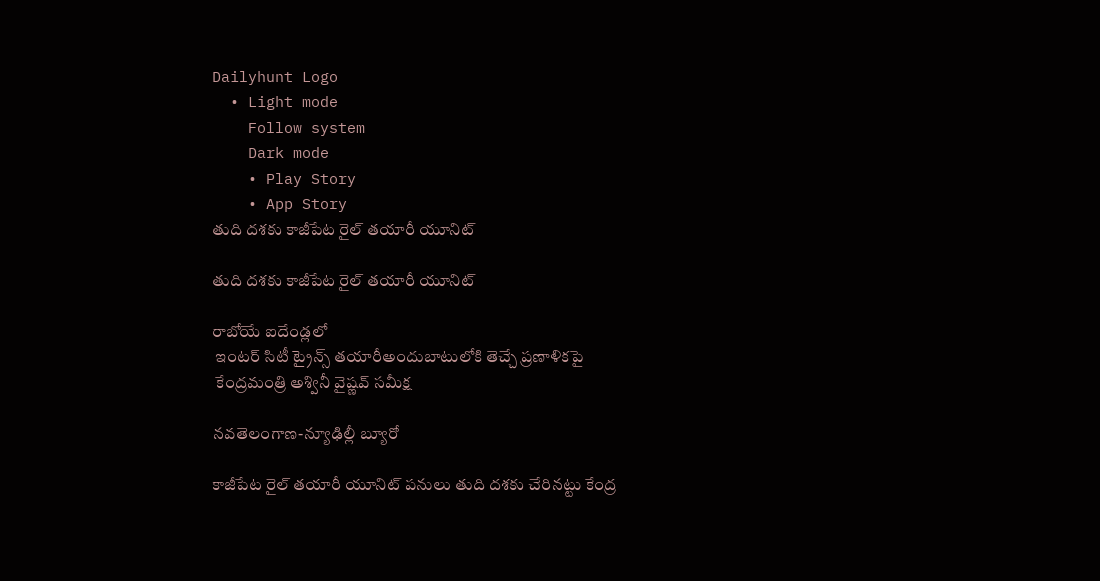Dailyhunt Logo
  • Light mode
    Follow system
    Dark mode
    • Play Story
    • App Story
తుది దశకు కాజీపేట రైల్ తయారీ యూనిట్

తుది దశకు కాజీపేట రైల్ తయారీ యూనిట్

రాబోయే ఐదేండ్లలో
 ఇంటర్ సిటీ ట్రైన్స్ తయారీఅందుబాటులోకి తెచ్చే ప్రణాళికపై
 కేంద్రమంత్రి అశ్వినీ వైష్ణవ్ సమీక్ష

నవతెలంగాణ-న్యూఢిల్లీ బ్యూరో

కాజీపేట రైల్ తయారీ యూనిట్ పనులు తుది దశకు చేరినట్టు కేంద్ర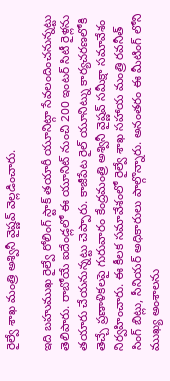రైల్వే శాఖ మంత్రి అశ్వినీ వైష్ణవ్ వెల్లడించారు.

ఇది బహుముఖ రైల్వే రోలింగ్ స్టాక్ తయారీ యూనిట్గా సేవలందించనున్నట్టు తెలిపారు. రాబోయే ఐదేండ్లలో ఈ యూనిట్ నుంచి 200 ఇంటర్ సిటీ రైళ్లను తయారు చేయనున్నట్టు చెప్పారు. కాజీపేట రైల్ యూనిట్ను కార్యచరణలోకి తెచ్చే ప్రణాళికలపై గురువారం కేంద్రమంత్రి అశ్వినీ వైష్ణవ్ సమీక్షా సమావేశం నిర్వహించారు. ఈ కీలక సమావేశంలో రైల్వే శాఖ సహాయ మంత్రి రవనీత్ సింగ్ బిట్లు, సీనియర్ అధికారులు పాల్గొన్నారు. అనంతరం ఈ మీటింగ్ లోని ముఖ్య అంశాలను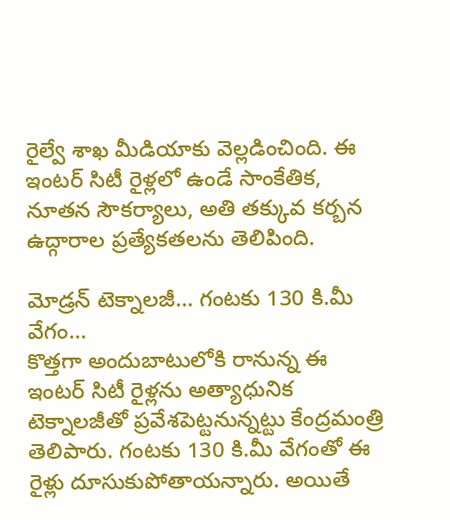రైల్వే శాఖ మీడియాకు వెల్లడించింది. ఈ ఇంటర్ సిటీ రైళ్లలో ఉండే సాంకేతిక, నూతన సౌకర్యాలు, అతి తక్కువ కర్బన ఉద్గారాల ప్రత్యేకతలను తెలిపింది.

మోడ్రన్ టెక్నాలజీ… గంటకు 130 కి.మీ వేగం…
కొత్తగా అందుబాటులోకి రానున్న ఈ ఇంటర్ సిటీ రైళ్లను అత్యాధునిక టెక్నాలజీతో ప్రవేశపెట్టనున్నట్టు కేంద్రమంత్రి తెలిపారు. గంటకు 130 కి.మీ వేగంతో ఈ రైళ్లు దూసుకుపోతాయన్నారు. అయితే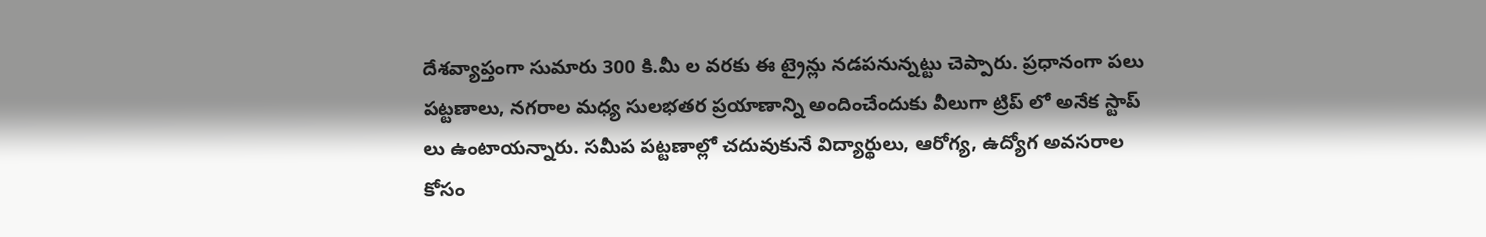దేశవ్యాప్తంగా సుమారు 300 కి.మీ ల వరకు ఈ ట్రైన్లు నడపనున్నట్టు చెప్పారు. ప్రధానంగా పలు పట్టణాలు, నగరాల మధ్య సులభతర ప్రయాణాన్ని అందించేందుకు వీలుగా ట్రిప్ లో అనేక స్టాప్ లు ఉంటాయన్నారు. సమీప పట్టణాల్లో చదువుకునే విద్యార్థులు, ఆరోగ్య, ఉద్యోగ అవసరాల కోసం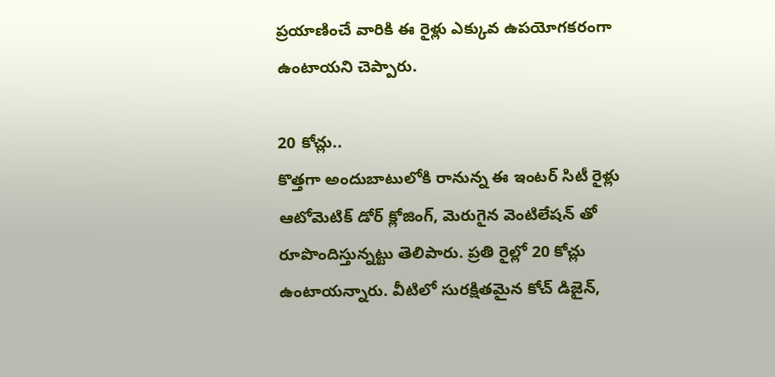ప్రయాణించే వారికి ఈ రైళ్లు ఎక్కువ ఉపయోగకరంగా ఉంటాయని చెప్పారు.

20 కోచ్లు..
కొత్తగా అందుబాటులోకి రానున్న ఈ ఇంటర్ సిటీ రైళ్లు ఆటోమెటిక్ డోర్ క్లోజింగ్, మెరుగైన వెంటిలేషన్ తో రూపొందిస్తున్నట్టు తెలిపారు. ప్రతి రైల్లో 20 కోచ్లు ఉంటాయన్నారు. వీటిలో సురక్షితమైన కోచ్ డిజైన్,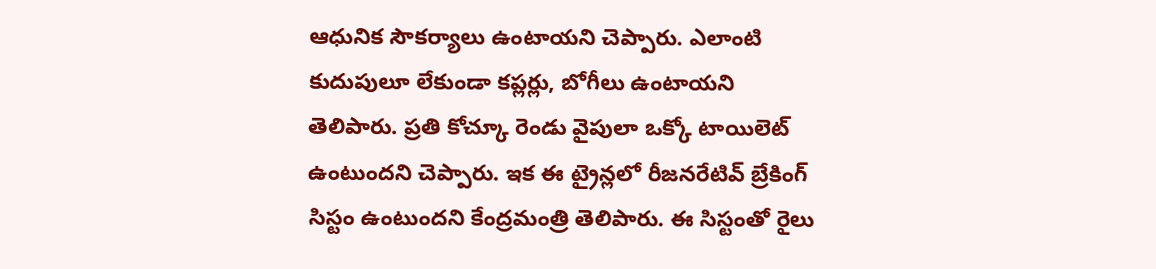ఆధునిక సౌకర్యాలు ఉంటాయని చెప్పారు. ఎలాంటి కుదుపులూ లేకుండా కప్లర్లు, బోగీలు ఉంటాయని తెలిపారు. ప్రతి కోచ్కూ రెండు వైపులా ఒక్కో టాయిలెట్ ఉంటుందని చెప్పారు. ఇక ఈ ట్రైన్లలో రీజనరేటివ్ బ్రేకింగ్ సిస్టం ఉంటుందని కేంద్రమంత్రి తెలిపారు. ఈ సిస్టంతో రైలు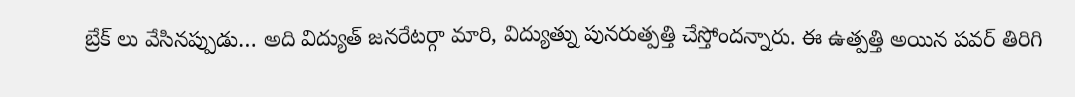బ్రేక్ లు వేసినప్పుడు… అది విద్యుత్ జనరేటర్గా మారి, విద్యుత్ను పునరుత్పత్తి చేస్తోందన్నారు. ఈ ఉత్పత్తి అయిన పవర్ తిరిగి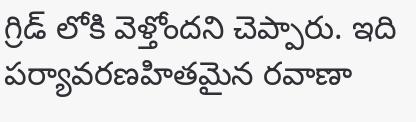గ్రిడ్ లోకి వెళ్తోందని చెప్పారు. ఇది పర్యావరణహితమైన రవాణా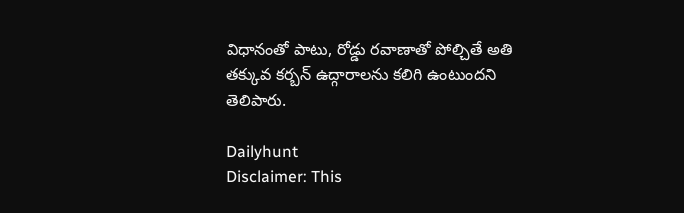విధానంతో పాటు, రోడ్డు రవాణాతో పోల్చితే అతి తక్కువ కర్బన్ ఉద్గారాలను కలిగి ఉంటుందని తెలిపారు.

Dailyhunt
Disclaimer: This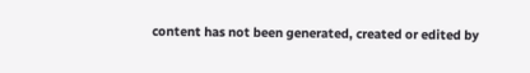content has not been generated, created or edited by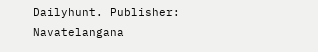Dailyhunt. Publisher: Navatelangana